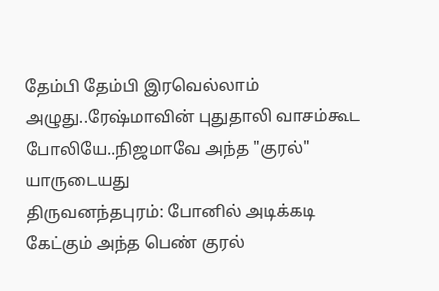தேம்பி தேம்பி இரவெல்லாம் அழுது..ரேஷ்மாவின் புதுதாலி வாசம்கூட போலியே..நிஜமாவே அந்த "குரல்" யாருடையது
திருவனந்தபுரம்: போனில் அடிக்கடி கேட்கும் அந்த பெண் குரல்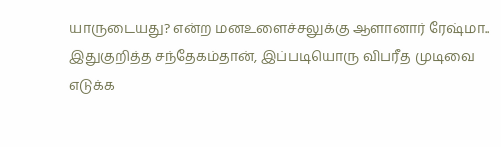யாருடையது? என்ற மனஉளைச்சலுக்கு ஆளானார் ரேஷ்மா.. இதுகுறித்த சந்தேகம்தான், இப்படியொரு விபரீத முடிவை எடுக்க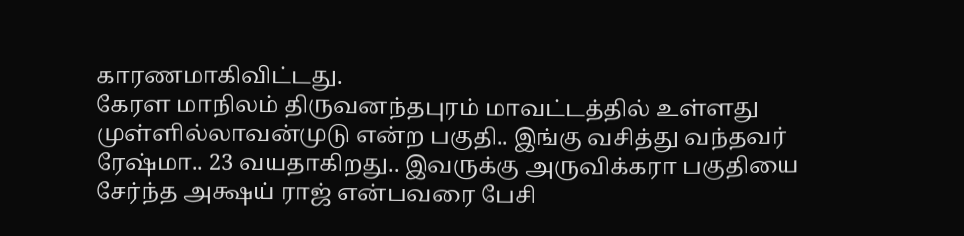காரணமாகிவிட்டது.
கேரள மாநிலம் திருவனந்தபுரம் மாவட்டத்தில் உள்ளது முள்ளில்லாவன்முடு என்ற பகுதி.. இங்கு வசித்து வந்தவர் ரேஷ்மா.. 23 வயதாகிறது.. இவருக்கு அருவிக்கரா பகுதியை சேர்ந்த அக்ஷய் ராஜ் என்பவரை பேசி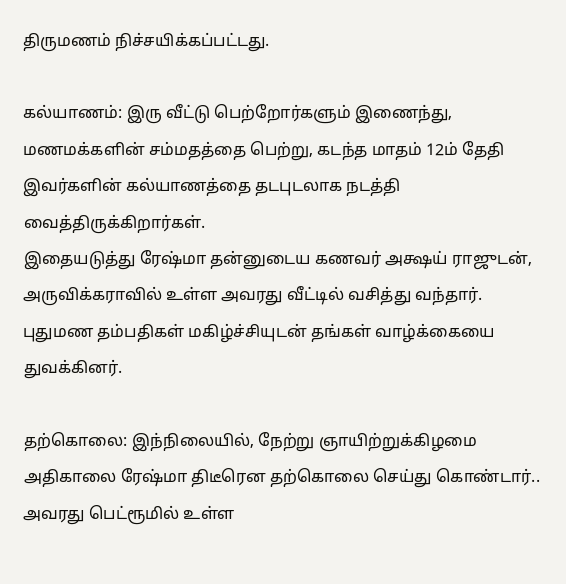திருமணம் நிச்சயிக்கப்பட்டது.

கல்யாணம்: இரு வீட்டு பெற்றோர்களும் இணைந்து, மணமக்களின் சம்மதத்தை பெற்று, கடந்த மாதம் 12ம் தேதி இவர்களின் கல்யாணத்தை தடபுடலாக நடத்தி வைத்திருக்கிறார்கள்.
இதையடுத்து ரேஷ்மா தன்னுடைய கணவர் அக்ஷய் ராஜுடன், அருவிக்கராவில் உள்ள அவரது வீட்டில் வசித்து வந்தார். புதுமண தம்பதிகள் மகிழ்ச்சியுடன் தங்கள் வாழ்க்கையை துவக்கினர்.

தற்கொலை: இந்நிலையில், நேற்று ஞாயிற்றுக்கிழமை அதிகாலை ரேஷ்மா திடீரென தற்கொலை செய்து கொண்டார்.. அவரது பெட்ரூமில் உள்ள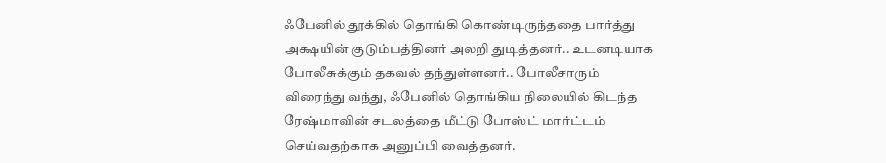ஃபேனில் தூக்கில் தொங்கி கொண்டிருந்ததை பார்த்து அக்ஷயின் குடும்பத்தினர் அலறி துடித்தனர்.. உடனடியாக போலீசுக்கும் தகவல் தந்துள்ளனர்.. போலீசாரும் விரைந்து வந்து, ஃபேனில் தொங்கிய நிலையில் கிடந்த ரேஷ்மாவின் சடலத்தை மீட்டு போஸ்ட் மார்ட்டம் செய்வதற்காக அனுப்பி வைத்தனர்.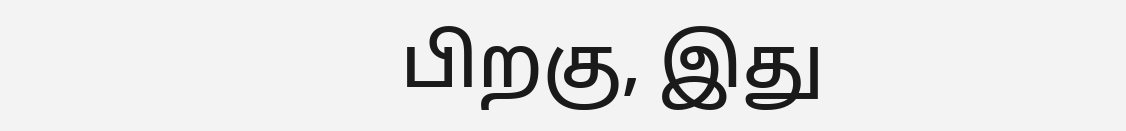பிறகு, இது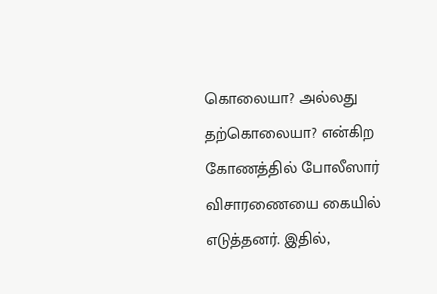கொலையா? அல்லது தற்கொலையா? என்கிற கோணத்தில் போலீஸார் விசாரணையை கையில் எடுத்தனர். இதில்,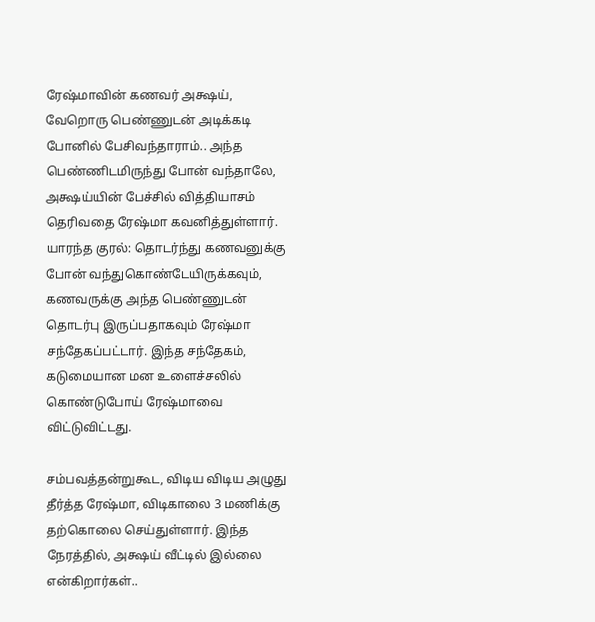ரேஷ்மாவின் கணவர் அக்ஷய், வேறொரு பெண்ணுடன் அடிக்கடி போனில் பேசிவந்தாராம்.. அந்த பெண்ணிடமிருந்து போன் வந்தாலே, அக்ஷய்யின் பேச்சில் வித்தியாசம் தெரிவதை ரேஷ்மா கவனித்துள்ளார்.
யாரந்த குரல்: தொடர்ந்து கணவனுக்கு போன் வந்துகொண்டேயிருக்கவும், கணவருக்கு அந்த பெண்ணுடன் தொடர்பு இருப்பதாகவும் ரேஷ்மா சந்தேகப்பட்டார். இந்த சந்தேகம், கடுமையான மன உளைச்சலில் கொண்டுபோய் ரேஷ்மாவை விட்டுவிட்டது.

சம்பவத்தன்றுகூட, விடிய விடிய அழுது தீர்த்த ரேஷ்மா, விடிகாலை 3 மணிக்கு தற்கொலை செய்துள்ளார். இந்த நேரத்தில், அக்ஷய் வீட்டில் இல்லை என்கிறார்கள்..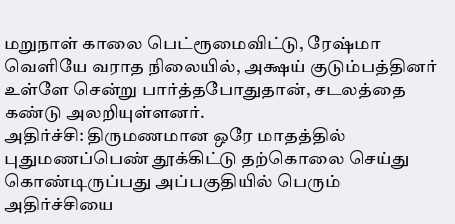மறுநாள் காலை பெட்ரூமைவிட்டு, ரேஷ்மா வெளியே வராத நிலையில், அக்ஷய் குடும்பத்தினர் உள்ளே சென்று பார்த்தபோதுதான், சடலத்தை கண்டு அலறியுள்ளனர்.
அதிர்ச்சி: திருமணமான ஒரே மாதத்தில் புதுமணப்பெண் தூக்கிட்டு தற்கொலை செய்து கொண்டிருப்பது அப்பகுதியில் பெரும் அதிர்ச்சியை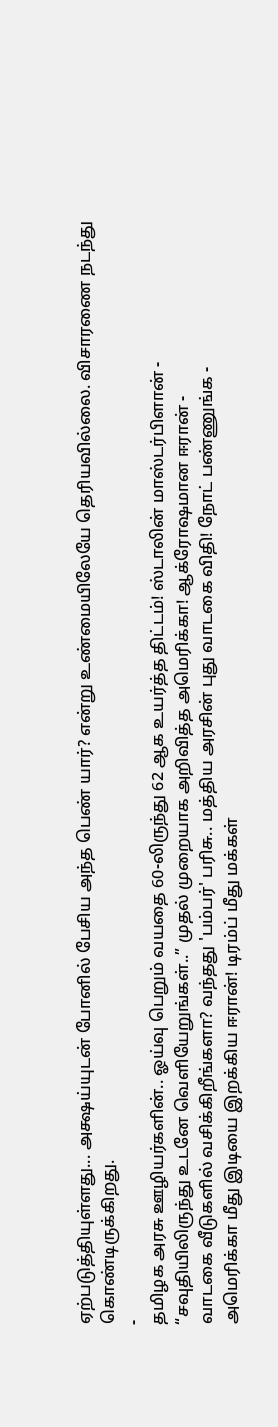ஏற்படுத்தியுள்ளது... அக்ஷய்யுடன் போனில் பேசிய அந்த பெண் யார்? என்று உண்மையிலேயே தெரியவில்லை. விசாரணை நடந்து கொண்டிருக்கிறது.
-
தமிழக அரசு ஊழியர்களின்.. ஓய்வு பெறும் வயதை 60-லிருந்து 62 ஆக உயர்த்த திட்டம்! ஸ்டாலின் மாஸ்டர்பிளான் -
“சவுதியிலிருந்து உடனே வெளியேறுங்கள்..” முதல் முறையாக அறிவித்த அமெரிக்கா! ஆக்ரோஷமான ஈரான் -
வாடகை வீடுகளில் வசிக்கிறீங்களா? வந்தது 'பம்பர்' பரிசு.. மத்திய அரசின் புது வாடகை விதி! நோட் பண்ணுங்க -
அமெரிக்கா மீது இடியை இறக்கிய ஈரான்! டிரம்ப் மீது மக்கள்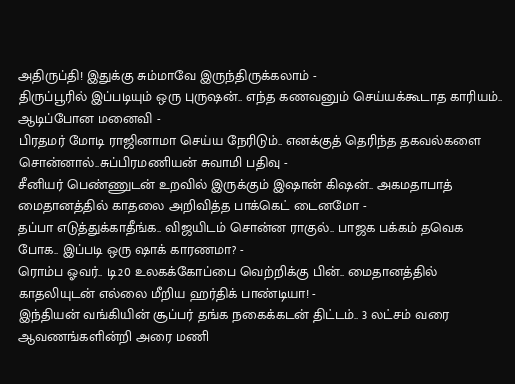அதிருப்தி! இதுக்கு சும்மாவே இருந்திருக்கலாம் -
திருப்பூரில் இப்படியும் ஒரு புருஷன்.. எந்த கணவனும் செய்யக்கூடாத காரியம்.. ஆடிப்போன மனைவி -
பிரதமர் மோடி ராஜினாமா செய்ய நேரிடும்.. எனக்குத் தெரிந்த தகவல்களை சொன்னால்..சுப்பிரமணியன் சுவாமி பதிவு -
சீனியர் பெண்ணுடன் உறவில் இருக்கும் இஷான் கிஷன்.. அகமதாபாத் மைதானத்தில் காதலை அறிவித்த பாக்கெட் டைனமோ -
தப்பா எடுத்துக்காதீங்க.. விஜயிடம் சொன்ன ராகுல்.. பாஜக பக்கம் தவெக போக.. இப்படி ஒரு ஷாக் காரணமா? -
ரொம்ப ஓவர்.. டி20 உலகக்கோப்பை வெற்றிக்கு பின்.. மைதானத்தில் காதலியுடன் எல்லை மீறிய ஹர்திக் பாண்டியா! -
இந்தியன் வங்கியின் சூப்பர் தங்க நகைக்கடன் திட்டம்.. 3 லட்சம் வரை ஆவணங்களின்றி அரை மணி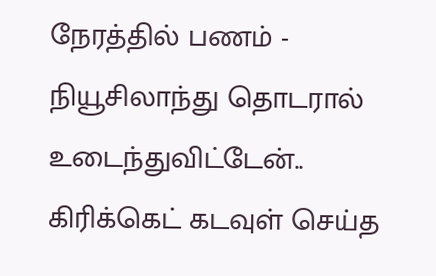நேரத்தில் பணம் -
நியூசிலாந்து தொடரால் உடைந்துவிட்டேன்.. கிரிக்கெட் கடவுள் செய்த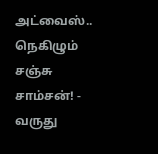அட்வைஸ்.. நெகிழும் சஞ்சு சாம்சன்! -
வருது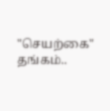"செயற்கை" தங்கம்..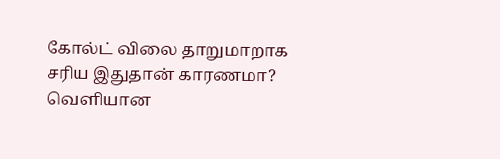கோல்ட் விலை தாறுமாறாக சரிய இதுதான் காரணமா? வெளியான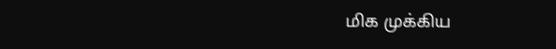மிக முக்கிய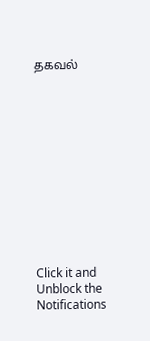தகவல்












Click it and Unblock the Notifications